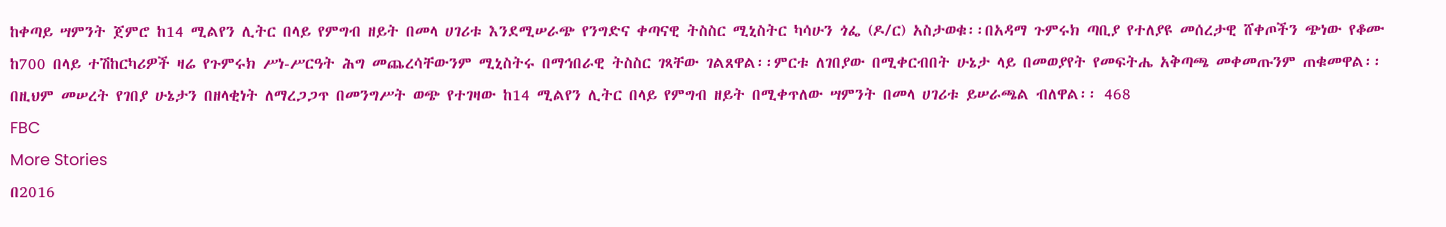ከቀጣይ ሣምንት ጀምሮ ከ14 ሚልየን ሊትር በላይ የምግብ ዘይት በመላ ሀገሪቱ እንደሚሠራጭ የንግድና ቀጣናዊ ትስስር ሚኒስትር ካሳሁን ጎፌ (ዶ/ር) አስታወቁ፡፡በአዳማ ጉምሩክ ጣቢያ የተለያዩ መሰረታዊ ሸቀጦችን ጭነው የቆሙ ከ700 በላይ ተሽከርካሪዎች ዛሬ የጉምሩክ ሥነ-ሥርዓት ሕግ መጨረሳቸውንም ሚኒስትሩ በማኅበራዊ ትስስር ገጻቸው ገልጸዋል፡፡ምርቱ ለገበያው በሚቀርብበት ሁኔታ ላይ በመወያየት የመፍትሔ አቅጣጫ መቀመጡንም ጠቁመዋል፡፡በዚህም መሠረት የገበያ ሁኔታን በዘላቂነት ለማረጋጋጥ በመንግሥት ወጭ የተገዛው ከ14 ሚልየን ሊትር በላይ የምግብ ዘይት በሚቀጥለው ሣምንት በመላ ሀገሪቱ ይሠራጫል ብለዋል፡፡ 468
FBC
More Stories
በ2016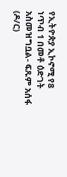የኢትዮጵያ ኢኮኖሚ የ8 ነጥብ 1 በመቶ ዕድገት አስመዝግቧል- ፍጹም አሰፋ (ዶ/ር)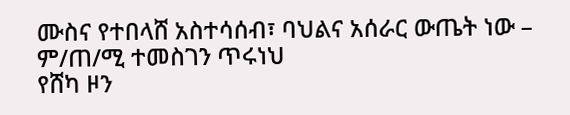ሙስና የተበላሸ አስተሳሰብ፣ ባህልና አሰራር ውጤት ነው – ም/ጠ/ሚ ተመስገን ጥሩነህ
የሸካ ዞን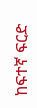ከፍተኛ ፍርድ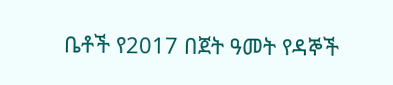ቤቶች የ2017 በጀት ዓመት የዳኞች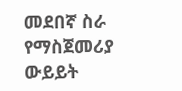መደበኛ ስራ የማስጀመሪያ ውይይት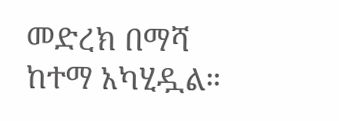መድረክ በማሻ ከተማ አካሂዷል።